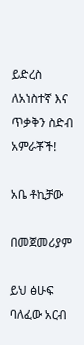ይድረስ ለአነስተኛ እና ጥቃቅን ስድብ አምራቾች!

አቤ ቶኪቻው

በመጀመሪያም

ይህ ፅሁፍ ባለፈው አርብ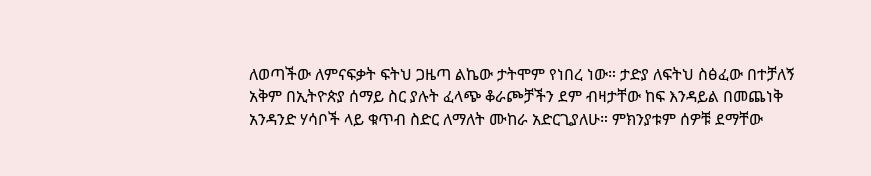ለወጣችው ለምናፍቃት ፍትህ ጋዜጣ ልኬው ታትሞም የነበረ ነው። ታድያ ለፍትህ ስፅፈው በተቻለኝ አቅም በኢትዮጵያ ሰማይ ስር ያሉት ፈላጭ ቆራጮቻችን ደም ብዛታቸው ከፍ እንዳይል በመጨነቅ አንዳንድ ሃሳቦች ላይ ቁጥብ ስድር ለማለት ሙከራ አድርጊያለሁ። ምክንያቱም ሰዎቹ ደማቸው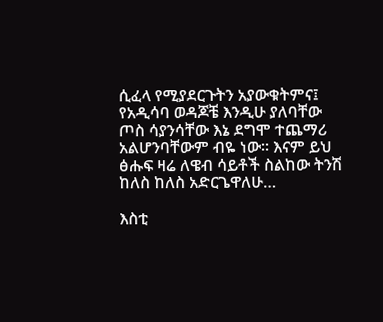ሲፈላ የሚያደርጉትን አያውቁትምና፤ የአዲሳባ ወዳጆቼ እንዲሁ ያለባቸው ጦስ ሳያንሳቸው እኔ ደግሞ ተጨማሪ አልሆንባቸውም ብዬ ነው። እናም ይህ ፅሑፍ ዛሬ ለዌብ ሳይቶች ስልከው ትንሽ ከለስ ከለስ አድርጌዋለሁ…

እስቲ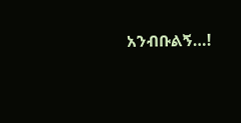አንብቡልኝ…!